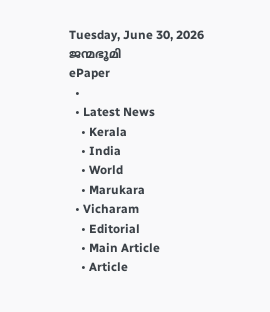Tuesday, June 30, 2026
ജന്മഭൂമി
ePaper
  •
  • Latest News
    • Kerala
    • India
    • World
    • Marukara
  • Vicharam
    • Editorial
    • Main Article
    • Article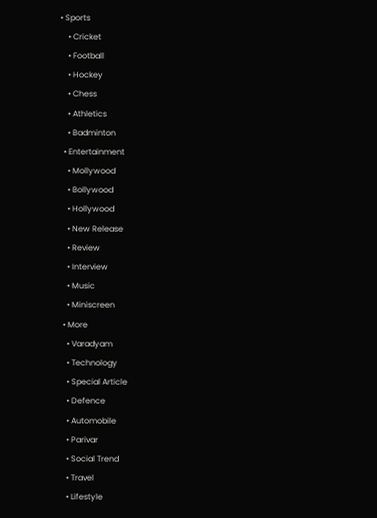• Sports
    • Cricket
    • Football
    • Hockey
    • Chess
    • Athletics
    • Badminton
  • Entertainment
    • Mollywood
    • Bollywood
    • Hollywood
    • New Release
    • Review
    • Interview
    • Music
    • Miniscreen
  • More
    • Varadyam
    • Technology
    • Special Article
    • Defence
    • Automobile
    • Parivar
    • Social Trend
    • Travel
    • Lifestyle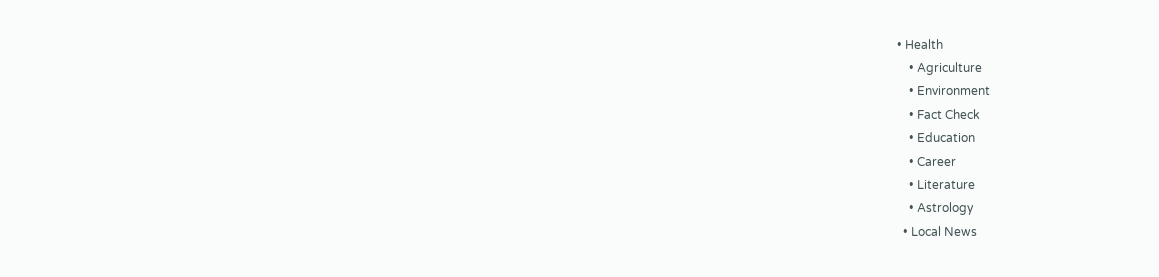• Health
    • Agriculture
    • Environment
    • Fact Check
    • Education
    • Career
    • Literature
    • Astrology
  • Local News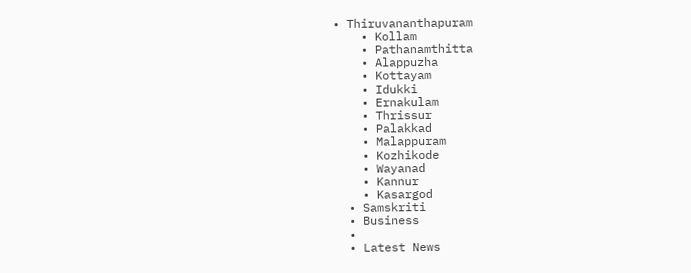• Thiruvananthapuram
    • Kollam
    • Pathanamthitta
    • Alappuzha
    • Kottayam
    • Idukki
    • Ernakulam
    • Thrissur
    • Palakkad
    • Malappuram
    • Kozhikode
    • Wayanad
    • Kannur
    • Kasargod
  • Samskriti
  • Business
  •
  • Latest News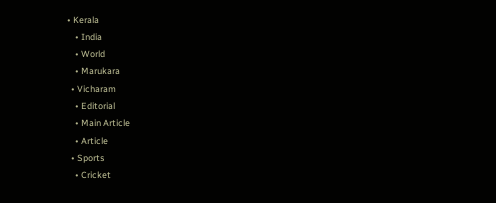• Kerala
    • India
    • World
    • Marukara
  • Vicharam
    • Editorial
    • Main Article
    • Article
  • Sports
    • Cricket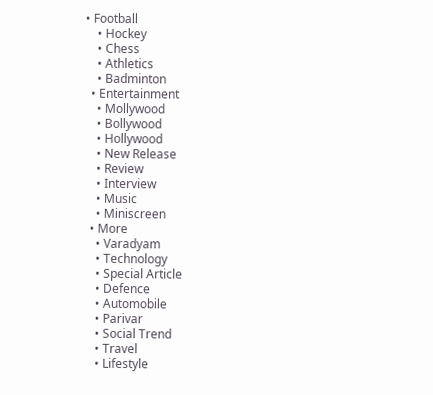• Football
    • Hockey
    • Chess
    • Athletics
    • Badminton
  • Entertainment
    • Mollywood
    • Bollywood
    • Hollywood
    • New Release
    • Review
    • Interview
    • Music
    • Miniscreen
  • More
    • Varadyam
    • Technology
    • Special Article
    • Defence
    • Automobile
    • Parivar
    • Social Trend
    • Travel
    • Lifestyle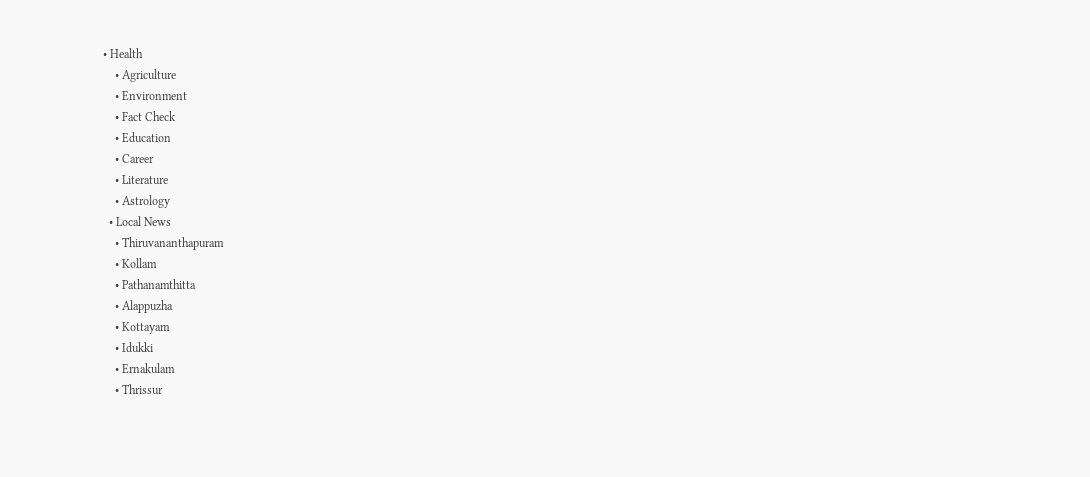• Health
    • Agriculture
    • Environment
    • Fact Check
    • Education
    • Career
    • Literature
    • Astrology
  • Local News
    • Thiruvananthapuram
    • Kollam
    • Pathanamthitta
    • Alappuzha
    • Kottayam
    • Idukki
    • Ernakulam
    • Thrissur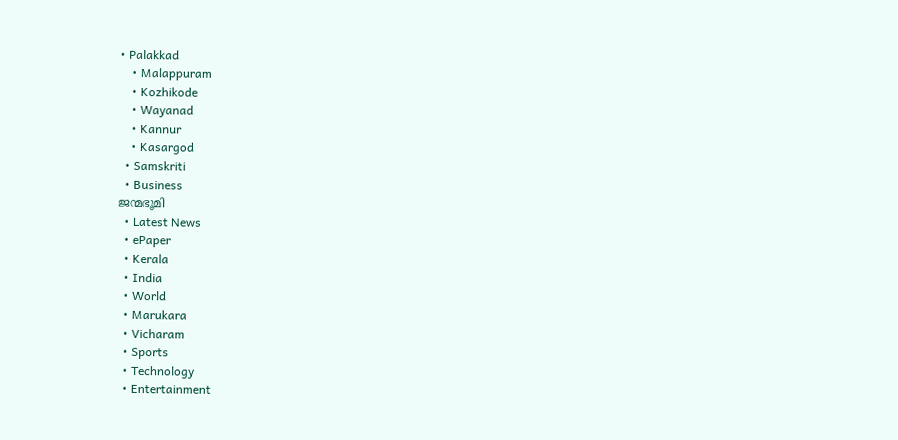• Palakkad
    • Malappuram
    • Kozhikode
    • Wayanad
    • Kannur
    • Kasargod
  • Samskriti
  • Business
ജന്മഭൂമി
  • Latest News
  • ePaper
  • Kerala
  • India
  • World
  • Marukara
  • Vicharam
  • Sports
  • Technology
  • Entertainment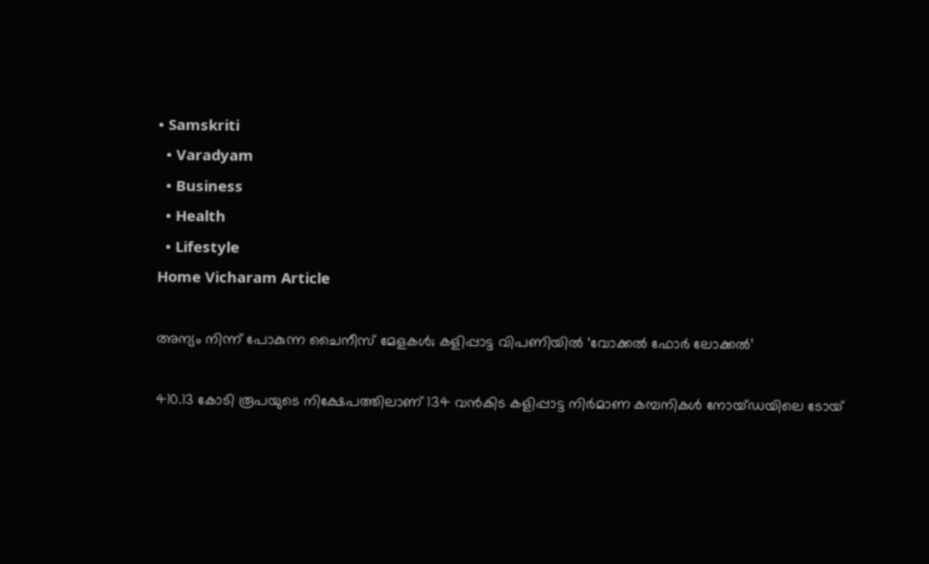• Samskriti
  • Varadyam
  • Business
  • Health
  • Lifestyle
Home Vicharam Article

അന്യം നിന്ന് പോകുന്ന ചൈനീസ് മേളകള്‍; കളിപ്പാട്ട വിപണിയില്‍ ‘വോക്കല്‍ ഫോര്‍ ലോക്കല്‍’

410.13 കോടി രൂപയുടെ നിക്ഷേപത്തിലാണ് 134 വന്‍കിട കളിപ്പാട്ട നിര്‍മാണ കമ്പനികള്‍ നോയ്ഡയിലെ ടോയ്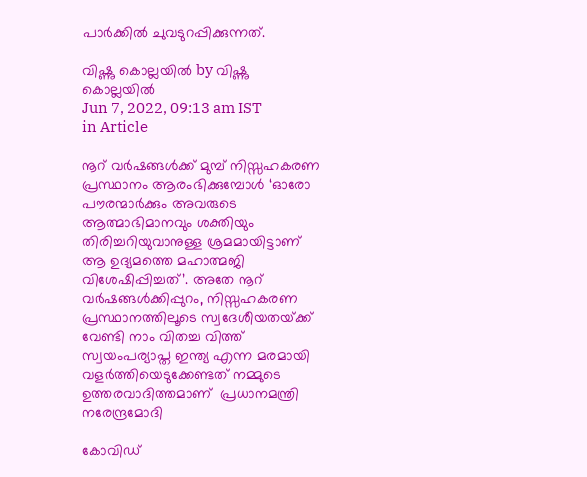പാര്‍ക്കില്‍ ചുവടുറപ്പിക്കുന്നത്.

വിഷ്ണു കൊല്ലയില്‍ by വിഷ്ണു കൊല്ലയില്‍
Jun 7, 2022, 09:13 am IST
in Article

നൂറ് വര്‍ഷങ്ങള്‍ക്ക് മുമ്പ് നിസ്സഹകരണ പ്രസ്ഥാനം ആരംഭിക്കുമ്പോള്‍ ‘ഓരോ പൗരന്മാര്‍ക്കും അവരുടെ ആത്മാഭിമാനവും ശക്തിയും തിരിച്ചറിയുവാനുള്ള ശ്രമമായിട്ടാണ് ആ ഉദ്യമത്തെ മഹാത്മജി വിശേഷിപ്പിച്ചത്’. അതേ നൂറ് വര്‍ഷങ്ങള്‍ക്കിപ്പുറം, നിസ്സഹകരണ പ്രസ്ഥാനത്തിലൂടെ സ്വദേശീയതയ്‌ക്ക് വേണ്ടി നാം വിതച്ച വിത്ത് സ്വയംപര്യാപ്ത ഇന്ത്യ എന്ന മരമായി വളര്‍ത്തിയെടുക്കേണ്ടത് നമ്മുടെ ഉത്തരവാദിത്തമാണ്  പ്രധാനമന്ത്രി നരേന്ദ്രമോദി

കോവിഡ്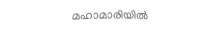മഹാമാരിയില്‍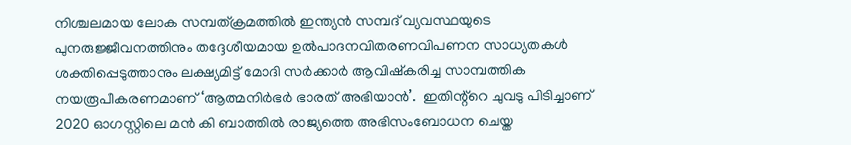നിശ്ചലമായ ലോക സമ്പത്ക്രമത്തില്‍ ഇന്ത്യന്‍ സമ്പദ് വ്യവസ്ഥയുടെ പുനരുജ്ജീവനത്തിനും തദ്ദേശീയമായ ഉല്‍പാദനവിതരണവിപണന സാധ്യതകള്‍ ശക്തിപ്പെടുത്താനും ലക്ഷ്യമിട്ട് മോദി സര്‍ക്കാര്‍ ആവിഷ്‌കരിച്ച സാമ്പത്തിക നയരൂപീകരണമാണ് ‘ആത്മനിര്‍ഭര്‍ ഭാരത് അഭിയാന്‍’.  ഇതിന്റ്റെ ചുവടു പിടിച്ചാണ് 2020 ഓഗസ്റ്റിലെ മന്‍ കി ബാത്തില്‍ രാജ്യത്തെ അഭിസംബോധന ചെയ്ത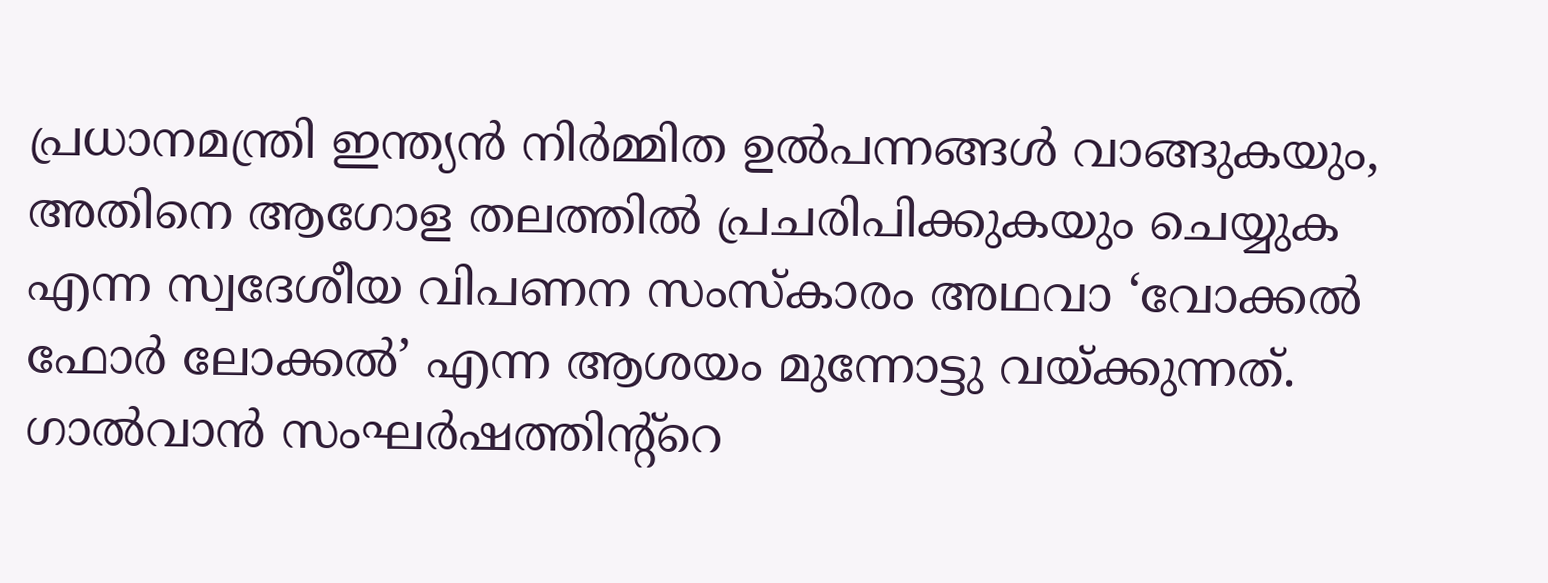പ്രധാനമന്ത്രി ഇന്ത്യന്‍ നിര്‍മ്മിത ഉല്‍പന്നങ്ങള്‍ വാങ്ങുകയും, അതിനെ ആഗോള തലത്തില്‍ പ്രചരിപിക്കുകയും ചെയ്യുക എന്ന സ്വദേശീയ വിപണന സംസ്‌കാരം അഥവാ ‘വോക്കല്‍ ഫോര്‍ ലോക്കല്‍’ എന്ന ആശയം മുന്നോട്ടു വയ്‌ക്കുന്നത്. ഗാല്‍വാന്‍ സംഘര്‍ഷത്തിന്റ്റെ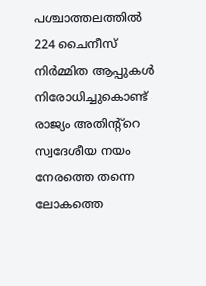പശ്ചാത്തലത്തില്‍ 224 ചൈനീസ് നിര്‍മ്മിത ആപ്പുകള്‍ നിരോധിച്ചുകൊണ്ട് രാജ്യം അതിന്റ്റെ സ്വദേശീയ നയം നേരത്തെ തന്നെ ലോകത്തെ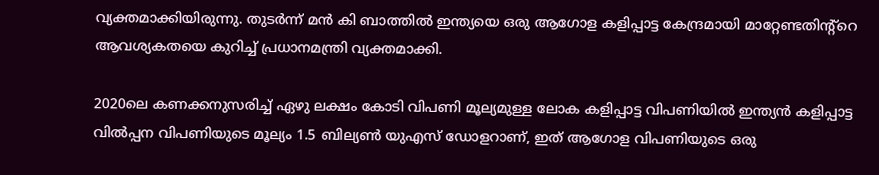വ്യക്തമാക്കിയിരുന്നു. തുടര്‍ന്ന് മന്‍ കി ബാത്തില്‍ ഇന്ത്യയെ ഒരു ആഗോള കളിപ്പാട്ട കേന്ദ്രമായി മാറ്റേണ്ടതിന്റ്റെ ആവശ്യകതയെ കുറിച്ച് പ്രധാനമന്ത്രി വ്യക്തമാക്കി.

2020ലെ കണക്കനുസരിച്ച് ഏഴു ലക്ഷം കോടി വിപണി മൂല്യമുള്ള ലോക കളിപ്പാട്ട വിപണിയില്‍ ഇന്ത്യന്‍ കളിപ്പാട്ട വില്‍പ്പന വിപണിയുടെ മൂല്യം 1.5 ബില്യണ്‍ യുഎസ് ഡോളറാണ്, ഇത് ആഗോള വിപണിയുടെ ഒരു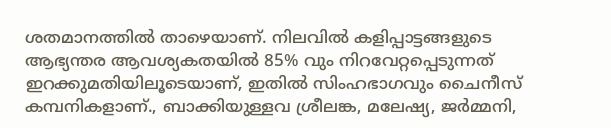ശതമാനത്തില്‍ താഴെയാണ്. നിലവില്‍ കളിപ്പാട്ടങ്ങളുടെ ആഭ്യന്തര ആവശ്യകതയില്‍ 85% വും നിറവേറ്റപ്പെടുന്നത് ഇറക്കുമതിയിലൂടെയാണ്, ഇതില്‍ സിംഹഭാഗവും ചൈനീസ് കമ്പനികളാണ്., ബാക്കിയുള്ളവ ശ്രീലങ്ക, മലേഷ്യ, ജര്‍മ്മനി,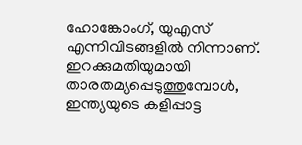ഹോങ്കോംഗ്, യുഎസ് എന്നിവിടങ്ങളില്‍ നിന്നാണ്. ഇറക്കുമതിയുമായി താരതമ്യപ്പെടുത്തുമ്പോള്‍, ഇന്ത്യയുടെ കളിപ്പാട്ട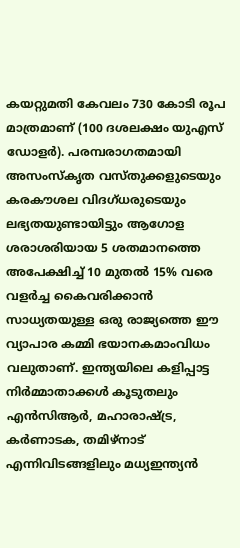കയറ്റുമതി കേവലം 730 കോടി രൂപ മാത്രമാണ് (100 ദശലക്ഷം യുഎസ് ഡോളര്‍). പരമ്പരാഗതമായി അസംസ്‌കൃത വസ്തുക്കളുടെയും കരകൗശല വിദഗ്ധരുടെയും ലഭ്യതയുണ്ടായിട്ടും ആഗോള ശരാശരിയായ 5 ശതമാനത്തെ അപേക്ഷിച്ച് 10 മുതല്‍ 15% വരെ വളര്‍ച്ച കൈവരിക്കാന്‍ സാധ്യതയുള്ള ഒരു രാജ്യത്തെ ഈ വ്യാപാര കമ്മി ഭയാനകമാംവിധം വലുതാണ്. ഇന്ത്യയിലെ കളിപ്പാട്ട നിര്‍മ്മാതാക്കള്‍ കൂടുതലും എന്‍സിആര്‍, മഹാരാഷ്‌ട്ര, കര്‍ണാടക, തമിഴ്‌നാട് എന്നിവിടങ്ങളിലും മധ്യഇന്ത്യന്‍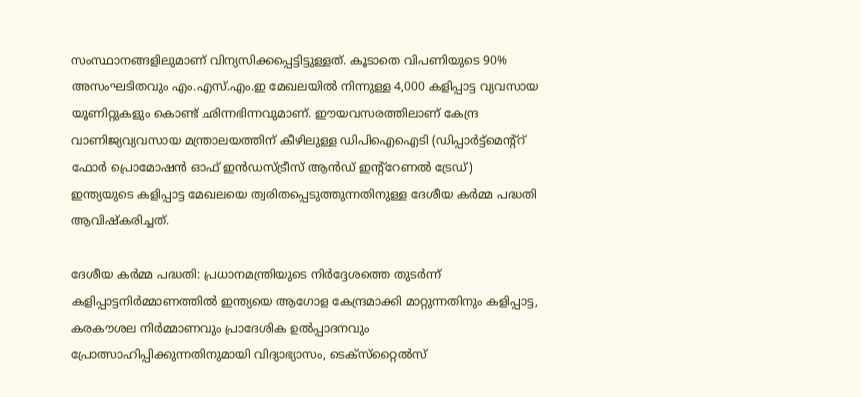സംസ്ഥാനങ്ങളിലുമാണ് വിന്യസിക്കപ്പെട്ടിട്ടുള്ളത്. കൂടാതെ വിപണിയുടെ 90% അസംഘടിതവും എം.എസ്.എം.ഇ മേഖലയില്‍ നിന്നുള്ള 4,000 കളിപ്പാട്ട വ്യവസായ യൂണിറ്റുകളും കൊണ്ട് ഛിന്നഭിന്നവുമാണ്. ഈയവസരത്തിലാണ് കേന്ദ്ര വാണിജ്യവ്യവസായ മന്ത്രാലയത്തിന് കീഴിലുള്ള ഡിപിഐഐടി (ഡിപ്പാര്‍ട്ട്‌മെന്റ്റ് ഫോര്‍ പ്രൊമോഷന്‍ ഓഫ് ഇന്‍ഡസ്ട്രീസ് ആന്‍ഡ് ഇന്റ്റേണല്‍ ട്രേഡ്)  ഇന്ത്യയുടെ കളിപ്പാട്ട മേഖലയെ ത്വരിതപ്പെടുത്തുന്നതിനുള്ള ദേശീയ കര്‍മ്മ പദ്ധതി ആവിഷ്‌കരിച്ചത്.

ദേശീയ കര്‍മ്മ പദ്ധതി: പ്രധാനമന്ത്രിയുടെ നിര്‍ദ്ദേശത്തെ തുടര്‍ന്ന് കളിപ്പാട്ടനിര്‍മ്മാണത്തില്‍ ഇന്ത്യയെ ആഗോള കേന്ദ്രമാക്കി മാറ്റുന്നതിനും കളിപ്പാട്ട, കരകൗശല നിര്‍മ്മാണവും പ്രാദേശിക ഉല്‍പ്പാദനവും പ്രോത്സാഹിപ്പിക്കുന്നതിനുമായി വിദ്യാഭ്യാസം, ടെക്‌സ്‌റ്റൈല്‍സ്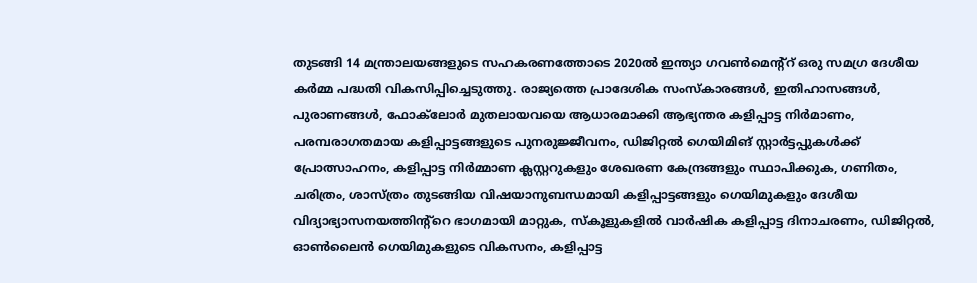തുടങ്ങി 14 മന്ത്രാലയങ്ങളുടെ സഹകരണത്തോടെ 2020ല്‍ ഇന്ത്യാ ഗവണ്‍മെന്റ്റ് ഒരു സമഗ്ര ദേശീയ കര്‍മ്മ പദ്ധതി വികസിപ്പിച്ചെടുത്തു. രാജ്യത്തെ പ്രാദേശിക സംസ്‌കാരങ്ങള്‍, ഇതിഹാസങ്ങള്‍, പുരാണങ്ങള്‍, ഫോക്‌ലോര്‍ മുതലായവയെ ആധാരമാക്കി ആഭ്യന്തര കളിപ്പാട്ട നിര്‍മാണം, പരമ്പരാഗതമായ കളിപ്പാട്ടങ്ങളുടെ പുനരുജ്ജീവനം, ഡിജിറ്റല്‍ ഗെയിമിങ് സ്റ്റാര്‍ട്ടപ്പുകള്‍ക്ക് പ്രോത്സാഹനം, കളിപ്പാട്ട നിര്‍മ്മാണ ക്ലസ്റ്ററുകളും ശേഖരണ കേന്ദ്രങ്ങളും സ്ഥാപിക്കുക, ഗണിതം, ചരിത്രം, ശാസ്ത്രം തുടങ്ങിയ വിഷയാനുബന്ധമായി കളിപ്പാട്ടങ്ങളും ഗെയിമുകളും ദേശീയ വിദ്യാഭ്യാസനയത്തിന്റ്റെ ഭാഗമായി മാറ്റുക, സ്‌കൂളുകളില്‍ വാര്‍ഷിക കളിപ്പാട്ട ദിനാചരണം, ഡിജിറ്റല്‍, ഓണ്‍ലൈന്‍ ഗെയിമുകളുടെ വികസനം, കളിപ്പാട്ട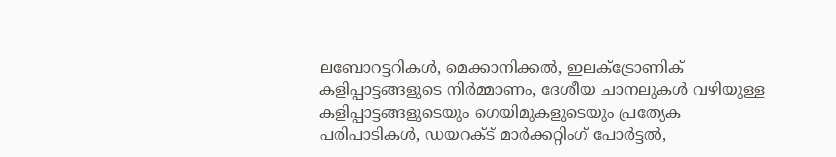ലബോറട്ടറികള്‍, മെക്കാനിക്കല്‍, ഇലക്ട്രോണിക് കളിപ്പാട്ടങ്ങളുടെ നിര്‍മ്മാണം, ദേശീയ ചാനലുകള്‍ വഴിയുള്ള കളിപ്പാട്ടങ്ങളുടെയും ഗെയിമുകളുടെയും പ്രത്യേക പരിപാടികള്‍, ഡയറക്ട് മാര്‍ക്കറ്റിംഗ് പോര്‍ട്ടല്‍,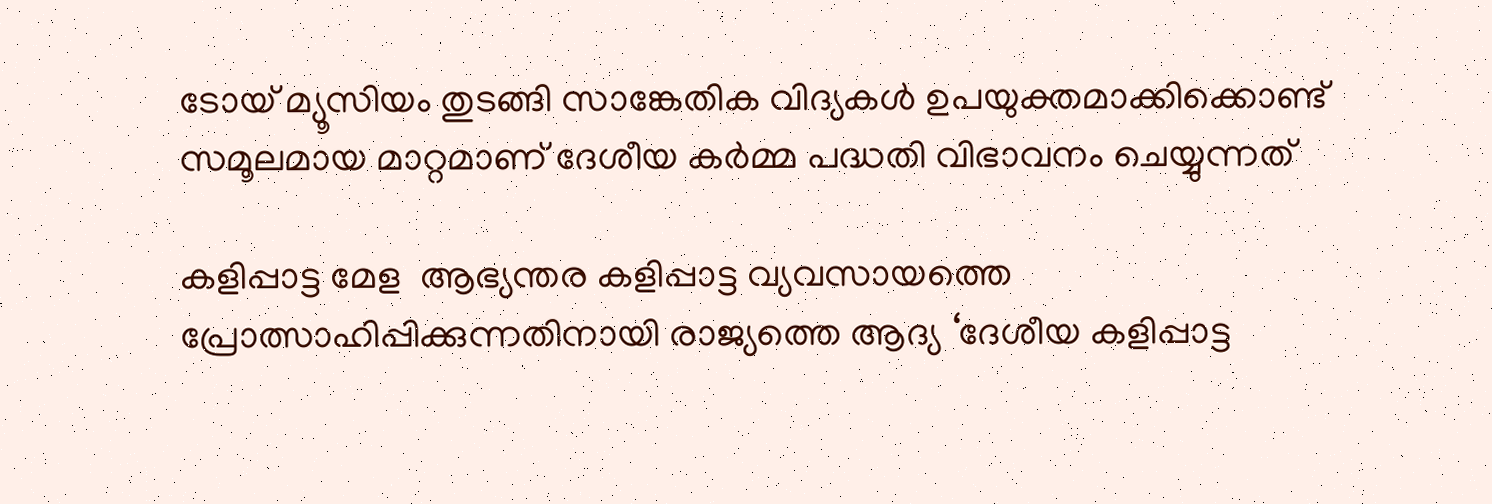ടോയ് മ്യൂസിയം തുടങ്ങി സാങ്കേതിക വിദ്യകള്‍ ഉപയുക്തമാക്കിക്കൊണ്ട് സമൂലമായ മാറ്റമാണ് ദേശീയ കര്‍മ്മ പദ്ധതി വിഭാവനം ചെയ്യുന്നത്

കളിപ്പാട്ട മേള  ആഭ്യന്തര കളിപ്പാട്ട വ്യവസായത്തെ പ്രോത്സാഹിപ്പിക്കുന്നതിനായി രാജ്യത്തെ ആദ്യ ‘ദേശീയ കളിപ്പാട്ട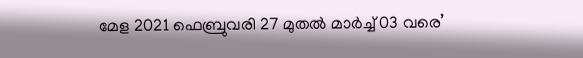മേള 2021 ഫെബ്രുവരി 27 മുതല്‍ മാര്‍ച്ച് 03 വരെ’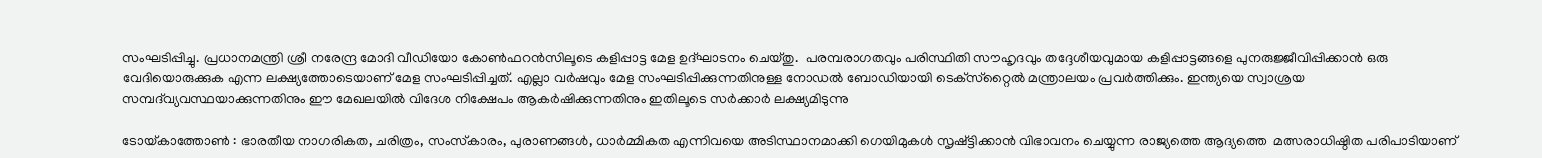സംഘടിപ്പിച്ചു. പ്രധാനമന്ത്രി ശ്രീ നരേന്ദ്ര മോദി വീഡിയോ കോണ്‍ഫറന്‍സിലൂടെ കളിപ്പാട്ട മേള ഉദ്ഘാടനം ചെയ്തു.  പരമ്പരാഗതവും പരിസ്ഥിതി സൗഹൃദവും തദ്ദേശീയവുമായ കളിപ്പാട്ടങ്ങളെ പുനരുജ്ജീവിപ്പിക്കാന്‍ ഒരു വേദിയൊരുക്കുക എന്ന ലക്ഷ്യത്തോടെയാണ് മേള സംഘടിപ്പിച്ചത്. എല്ലാ വര്‍ഷവും മേള സംഘടിപ്പിക്കുന്നതിനുള്ള നോഡല്‍ ബോഡിയായി ടെക്‌സ്‌റ്റൈല്‍ മന്ത്രാലയം പ്രവര്‍ത്തിക്കും. ഇന്ത്യയെ സ്വാശ്രയ സമ്പദ്‌വ്യവസ്ഥയാക്കുന്നതിനും ഈ മേഖലയില്‍ വിദേശ നിക്ഷേപം ആകര്‍ഷിക്കുന്നതിനും ഇതിലൂടെ സര്‍ക്കാര്‍ ലക്ഷ്യമിടുന്നു

ടോയ്‌കാത്തോണ്‍ : ഭാരതീയ നാഗരികത, ചരിത്രം, സംസ്‌കാരം, പുരാണങ്ങള്‍, ധാര്‍മ്മികത എന്നിവയെ അടിസ്ഥാനമാക്കി ഗെയിമുകള്‍ സൃഷ്ട്ടിക്കാന്‍ വിഭാവനം ചെയ്യുന്ന രാജ്യത്തെ ആദ്യത്തെ  മത്സരാധിഷ്ഠിത പരിപാടിയാണ്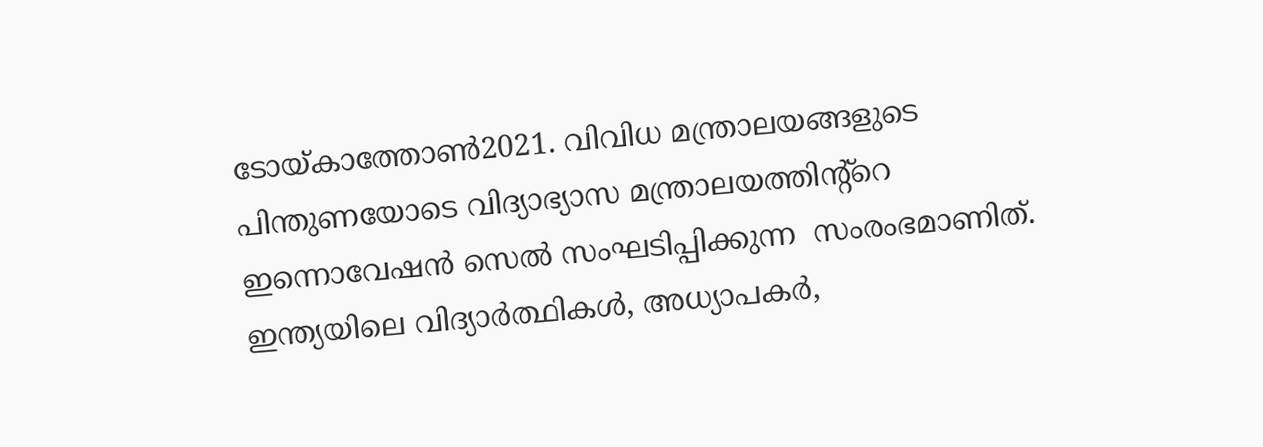ടോയ്‌കാത്തോണ്‍2021. വിവിധ മന്ത്രാലയങ്ങളുടെ പിന്തുണയോടെ വിദ്യാഭ്യാസ മന്ത്രാലയത്തിന്റ്റെ ഇന്നൊവേഷന്‍ സെല്‍ സംഘടിപ്പിക്കുന്ന  സംരംഭമാണിത്. ഇന്ത്യയിലെ വിദ്യാര്‍ത്ഥികള്‍, അധ്യാപകര്‍,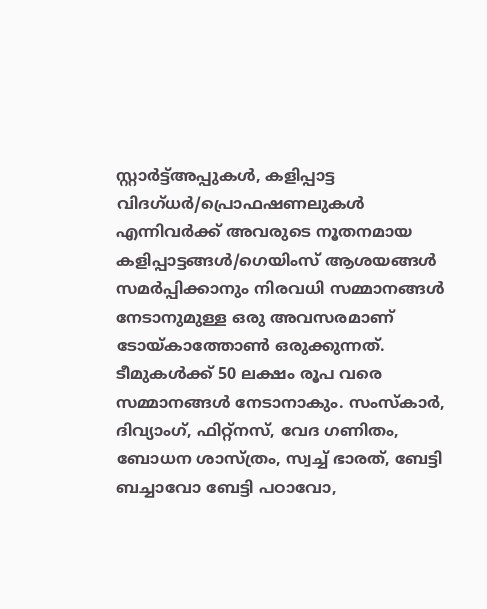സ്റ്റാര്‍ട്ട്അപ്പുകള്‍, കളിപ്പാട്ട വിദഗ്ധര്‍/പ്രൊഫഷണലുകള്‍ എന്നിവര്‍ക്ക് അവരുടെ നൂതനമായ കളിപ്പാട്ടങ്ങള്‍/ഗെയിംസ് ആശയങ്ങള്‍ സമര്‍പ്പിക്കാനും നിരവധി സമ്മാനങ്ങള്‍ നേടാനുമുള്ള ഒരു അവസരമാണ് ടോയ്‌കാത്തോണ്‍ ഒരുക്കുന്നത്. ടീമുകള്‍ക്ക് 50 ലക്ഷം രൂപ വരെ സമ്മാനങ്ങള്‍ നേടാനാകും. സംസ്‌കാര്‍, ദിവ്യാംഗ്, ഫിറ്റ്‌നസ്, വേദ ഗണിതം, ബോധന ശാസ്ത്രം, സ്വച്ച് ഭാരത്, ബേട്ടി ബച്ചാവോ ബേട്ടി പഠാവോ,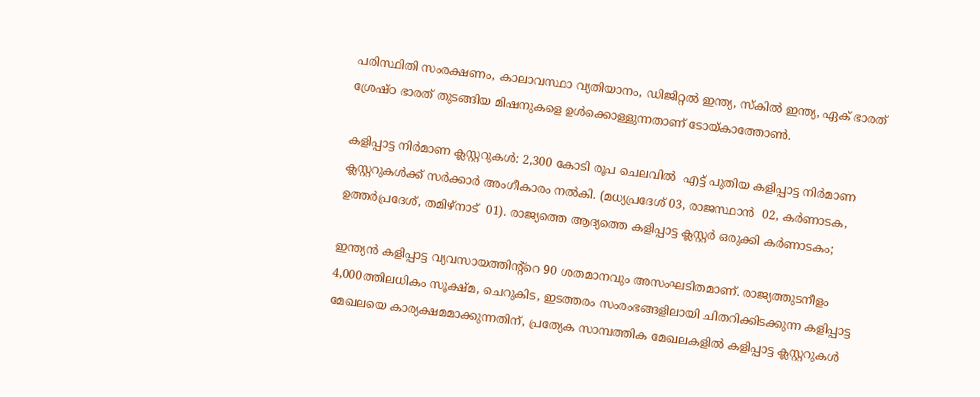പരിസ്ഥിതി സംരക്ഷണം, കാലാവസ്ഥാ വ്യതിയാനം, ഡിജിറ്റല്‍ ഇന്ത്യ, സ്‌കില്‍ ഇന്ത്യ, ഏക് ഭാരത് ശ്രേഷ്ഠ ഭാരത് തുടങ്ങിയ മിഷനുകളെ ഉള്‍ക്കൊള്ളുന്നതാണ് ടോയ്‌കാത്തോണ്‍.

കളിപ്പാട്ട നിര്‍മാണ ക്ലസ്റ്ററുകള്‍: 2,300 കോടി രൂപ ചെലവില്‍  എട്ട് പുതിയ കളിപ്പാട്ട നിര്‍മാണ ക്ലസ്റ്ററുകള്‍ക്ക് സര്‍ക്കാര്‍ അംഗീകാരം നല്‍കി. (മധ്യപ്രദേശ് 03, രാജസ്ഥാന്‍  02, കര്‍ണാടക, ഉത്തര്‍പ്രദേശ്, തമിഴ്‌നാട്  01). രാജ്യത്തെ ആദ്യത്തെ കളിപ്പാട്ട ക്ലസ്റ്റര്‍ ഒരുക്കി കര്‍ണാടകം;

ഇന്ത്യന്‍ കളിപ്പാട്ട വ്യവസായത്തിന്റ്റെ 90 ശതമാനവും അസംഘടിതമാണ്. രാജ്യത്തുടനീളം 4,000ത്തിലധികം സൂക്ഷ്മ, ചെറുകിട, ഇടത്തരം സംരംഭങ്ങളിലായി ചിതറിക്കിടക്കുന്ന കളിപ്പാട്ട മേഖലയെ കാര്യക്ഷമമാക്കുന്നതിന്, പ്രത്യേക സാമ്പത്തിക മേഖലകളില്‍ കളിപ്പാട്ട ക്ലസ്റ്ററുകള്‍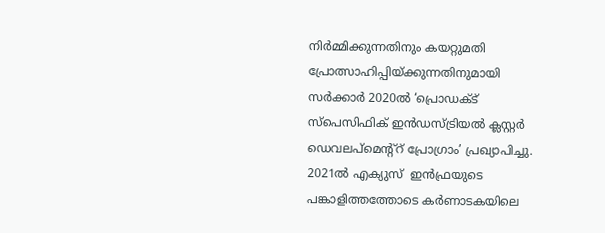നിര്‍മ്മിക്കുന്നതിനും കയറ്റുമതി പ്രോത്സാഹിപ്പിയ്‌ക്കുന്നതിനുമായി സര്‍ക്കാര്‍ 2020ല്‍ ‘പ്രൊഡക്ട് സ്‌പെസിഫിക് ഇന്‍ഡസ്ട്രിയല്‍ ക്ലസ്റ്റര്‍ ഡെവലപ്‌മെന്റ്റ് പ്രോഗ്രാം’ പ്രഖ്യാപിച്ചു. 2021ല്‍ എക്യുസ്  ഇന്‍ഫ്രയുടെ പങ്കാളിത്തത്തോടെ കര്‍ണാടകയിലെ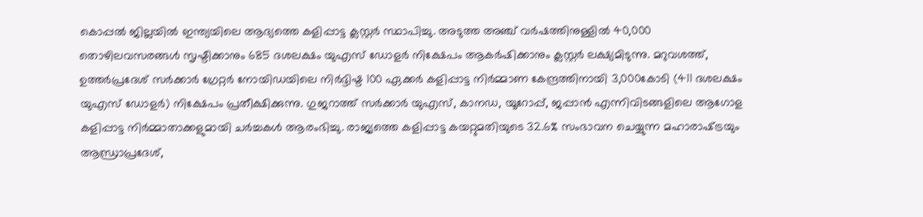കൊപ്പല്‍ ജില്ലയില്‍ ഇന്ത്യയിലെ ആദ്യത്തെ കളിപ്പാട്ട ക്ലസ്റ്റര്‍ സ്ഥാപിച്ചു. അടുത്ത അഞ്ച് വര്‍ഷത്തിനുള്ളില്‍ 40,000 തൊഴിലവസരങ്ങള്‍ സൃഷ്ടിക്കാനും 685 ദശലക്ഷം യുഎസ് ഡോളര്‍ നിക്ഷേപം ആകര്‍ഷിക്കാനും ക്ലസ്റ്റര്‍ ലക്ഷ്യമിടുന്നു. മറുവശത്ത്, ഉത്തര്‍പ്രദേശ് സര്‍ക്കാര്‍ ഗ്രേറ്റര്‍ നോയിഡയിലെ നിര്‍ദ്ദിഷ്ട 100 ഏക്കര്‍ കളിപ്പാട്ട നിര്‍മ്മാണ കേന്ദ്രത്തിനായി 3,000കോടി (411 ദശലക്ഷം യുഎസ് ഡോളര്‍) നിക്ഷേപം പ്രതീക്ഷിക്കുന്നു. ഗുജറാത്ത് സര്‍ക്കാര്‍ യുഎസ്, കാനഡ, യൂറോപ്പ്, ജപ്പാന്‍ എന്നിവിടങ്ങളിലെ ആഗോള കളിപ്പാട്ട നിര്‍മ്മാതാക്കളുമായി ചര്‍ച്ചകള്‍ ആരംഭിച്ചു. രാജ്യത്തെ കളിപ്പാട്ട കയറ്റുമതിയുടെ 32.6% സംഭാവന ചെയ്യുന്ന മഹാരാഷ്‌ട്രയും ആന്ധ്രാപ്രദേശ്,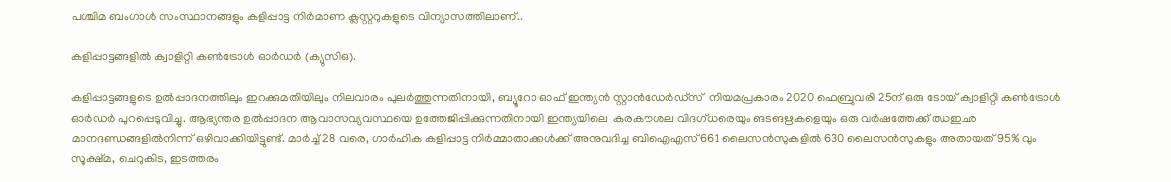പശ്ചിമ ബംഗാള്‍ സംസ്ഥാനങ്ങളും കളിപ്പാട്ട നിര്‍മാണ ക്ലസ്റ്ററുകളുടെ വിന്യാസത്തിലാണ്..

കളിപ്പാട്ടങ്ങളില്‍ ക്വാളിറ്റി കണ്‍ട്രോള്‍ ഓര്‍ഡര്‍ (ക്യുസിഒ).

കളിപ്പാട്ടങ്ങളുടെ ഉല്‍പ്പാദനത്തിലും ഇറക്കുമതിയിലും നിലവാരം പുലര്‍ത്തുന്നതിനായി, ബ്യൂറോ ഓഫ് ഇന്ത്യന്‍ സ്റ്റാന്‍ഡേര്‍ഡ്‌സ്  നിയമപ്രകാരം 2020 ഫെബ്രുവരി 25ന് ഒരു ടോയ് ക്വാളിറ്റി കണ്‍ട്രോള്‍ ഓര്‍ഡര്‍ പുറപ്പെടുവിച്ചു. ആഭ്യന്തര ഉല്‍പ്പാദന ആവാസവ്യവസ്ഥയെ ഉത്തേജിപ്പിക്കുന്നതിനായി ഇന്ത്യയിലെ  കരകൗശല വിദഗ്ധരെയും ങടങഋകളെയും ഒരു വര്‍ഷത്തേക്ക് ഝഇഛ മാനദണ്ഡങ്ങളില്‍നിന്ന് ഒഴിവാക്കിയിട്ടുണ്ട്. മാര്‍ച്ച് 28 വരെ, ഗാര്‍ഹിക കളിപ്പാട്ട നിര്‍മ്മാതാക്കള്‍ക്ക് അനുവദിച്ച ബിഐഎസ് 661 ലൈസന്‍സുകളില്‍ 630 ലൈസന്‍സുകളും അതായത് 95% വും സൂക്ഷ്മ, ചെറുകിട, ഇടത്തരം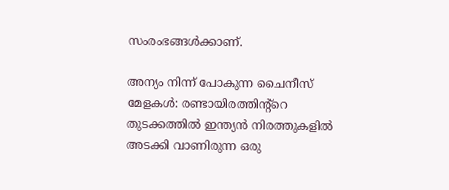സംരംഭങ്ങള്‍ക്കാണ്.

അന്യം നിന്ന് പോകുന്ന ചൈനീസ് മേളകള്‍: രണ്ടായിരത്തിന്റ്റെ തുടക്കത്തില്‍ ഇന്ത്യന്‍ നിരത്തുകളില്‍ അടക്കി വാണിരുന്ന ഒരു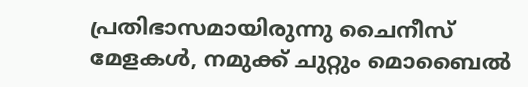പ്രതിഭാസമായിരുന്നു ചൈനീസ് മേളകള്‍, നമുക്ക് ചുറ്റും മൊബൈല്‍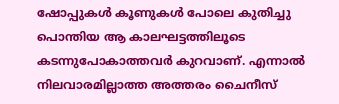ഷോപ്പുകള്‍ കൂണുകള്‍ പോലെ കുതിച്ചു പൊന്തിയ ആ കാലഘട്ടത്തിലൂടെ കടന്നുപോകാത്തവര്‍ കുറവാണ്. എന്നാല്‍ നിലവാരമില്ലാത്ത അത്തരം ചൈനീസ്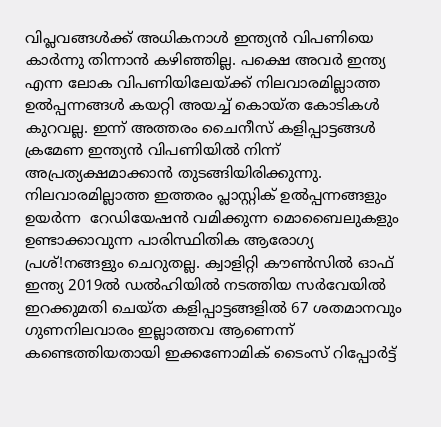വിപ്ലവങ്ങള്‍ക്ക് അധികനാള്‍ ഇന്ത്യന്‍ വിപണിയെ കാര്‍ന്നു തിന്നാന്‍ കഴിഞ്ഞില്ല. പക്ഷെ അവര്‍ ഇന്ത്യ എന്ന ലോക വിപണിയിലേയ്‌ക്ക് നിലവാരമില്ലാത്ത ഉല്‍പ്പന്നങ്ങള്‍ കയറ്റി അയച്ച് കൊയ്ത കോടികള്‍ കുറവല്ല. ഇന്ന് അത്തരം ചൈനീസ് കളിപ്പാട്ടങ്ങള്‍ ക്രമേണ ഇന്ത്യന്‍ വിപണിയില്‍ നിന്ന് അപ്രത്യക്ഷമാക്കാന്‍ തുടങ്ങിയിരിക്കുന്നു. നിലവാരമില്ലാത്ത ഇത്തരം പ്ലാസ്റ്റിക് ഉല്‍പ്പന്നങ്ങളും ഉയര്‍ന്ന  റേഡിയേഷന്‍ വമിക്കുന്ന മൊബൈലുകളും ഉണ്ടാക്കാവുന്ന പാരിസ്ഥിതിക ആരോഗ്യ പ്രശ്!നങ്ങളും ചെറുതല്ല. ക്വാളിറ്റി കൗണ്‍സില്‍ ഓഫ് ഇന്ത്യ 2019ല്‍ ഡല്‍ഹിയില്‍ നടത്തിയ സര്‍വേയില്‍ ഇറക്കുമതി ചെയ്ത കളിപ്പാട്ടങ്ങളില്‍ 67 ശതമാനവും ഗുണനിലവാരം ഇല്ലാത്തവ ആണെന്ന് കണ്ടെത്തിയതായി ഇക്കണോമിക് ടൈംസ് റിപ്പോര്‍ട്ട്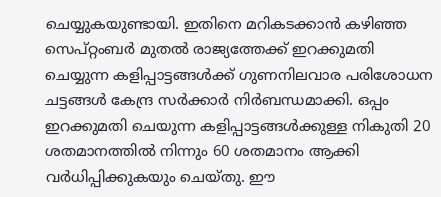ചെയ്യുകയുണ്ടായി. ഇതിനെ മറികടക്കാന്‍ കഴിഞ്ഞ സെപ്റ്റംബര്‍ മുതല്‍ രാജ്യത്തേക്ക് ഇറക്കുമതി ചെയ്യുന്ന കളിപ്പാട്ടങ്ങള്‍ക്ക് ഗുണനിലവാര പരിശോധന ചട്ടങ്ങള്‍ കേന്ദ്ര സര്‍ക്കാര്‍ നിര്‍ബന്ധമാക്കി. ഒപ്പം ഇറക്കുമതി ചെയുന്ന കളിപ്പാട്ടങ്ങള്‍ക്കുള്ള നികുതി 20 ശതമാനത്തില്‍ നിന്നും 60 ശതമാനം ആക്കി വര്‍ധിപ്പിക്കുകയും ചെയ്തു. ഈ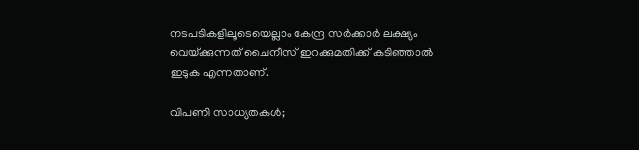നടപടികളിലൂടെയെല്ലാം കേന്ദ്ര സര്‍ക്കാര്‍ ലക്ഷ്യം വെയ്‌ക്കുന്നത് ചൈനീസ് ഇറക്കുമതിക്ക് കടിഞ്ഞാല്‍ ഇടുക എന്നതാണ്.

വിപണി സാധ്യതകള്‍;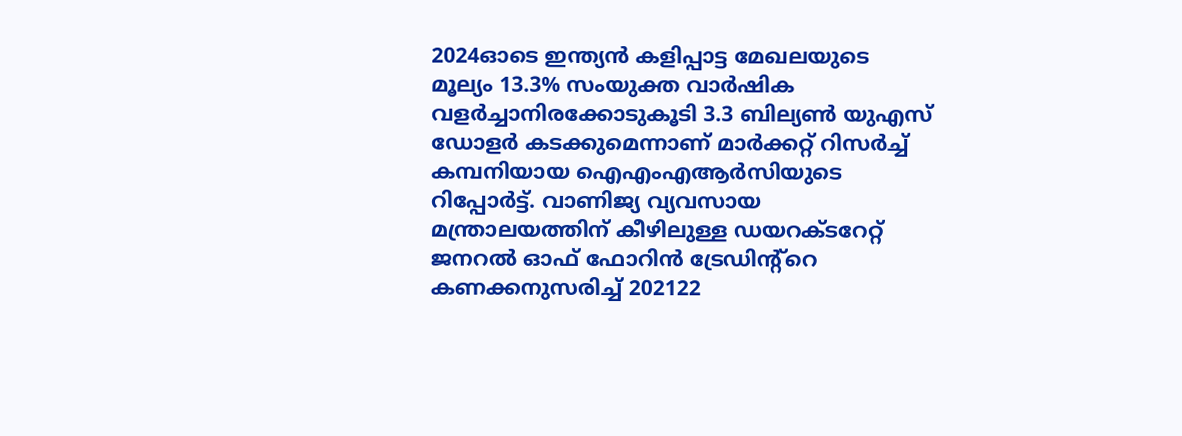2024ഓടെ ഇന്ത്യന്‍ കളിപ്പാട്ട മേഖലയുടെ മൂല്യം 13.3% സംയുക്ത വാര്‍ഷിക വളര്‍ച്ചാനിരക്കോടുകൂടി 3.3 ബില്യണ്‍ യുഎസ് ഡോളര്‍ കടക്കുമെന്നാണ് മാര്‍ക്കറ്റ് റിസര്‍ച്ച് കമ്പനിയായ ഐഎംഎആര്‍സിയുടെ റിപ്പോര്‍ട്ട്. വാണിജ്യ വ്യവസായ മന്ത്രാലയത്തിന് കീഴിലുള്ള ഡയറക്ടറേറ്റ് ജനറല്‍ ഓഫ് ഫോറിന്‍ ട്രേഡിന്റ്റെ  കണക്കനുസരിച്ച് 202122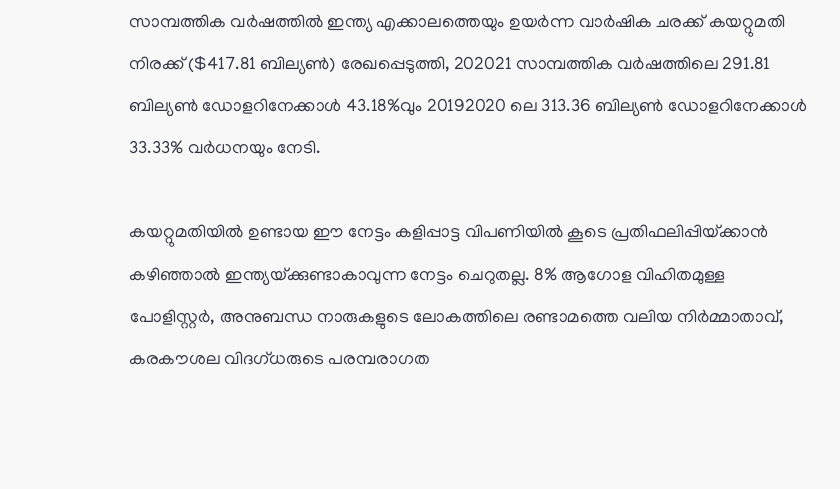സാമ്പത്തിക വര്‍ഷത്തില്‍ ഇന്ത്യ എക്കാലത്തെയും ഉയര്‍ന്ന വാര്‍ഷിക ചരക്ക് കയറ്റുമതി നിരക്ക് ($417.81 ബില്യണ്‍) രേഖപ്പെടുത്തി, 202021 സാമ്പത്തിക വര്‍ഷത്തിലെ 291.81 ബില്യണ്‍ ഡോളറിനേക്കാള്‍ 43.18%വും 20192020 ലെ 313.36 ബില്യണ്‍ ഡോളറിനേക്കാള്‍ 33.33% വര്‍ധനയും നേടി.

കയറ്റുമതിയില്‍ ഉണ്ടായ ഈ നേട്ടം കളിപ്പാട്ട വിപണിയില്‍ കൂടെ പ്രതിഫലിപ്പിയ്‌ക്കാന്‍ കഴിഞ്ഞാല്‍ ഇന്ത്യയ്‌ക്കുണ്ടാകാവുന്ന നേട്ടം ചെറുതല്ല. 8% ആഗോള വിഹിതമുള്ള പോളിസ്റ്റര്‍, അനുബന്ധ നാരുകളുടെ ലോകത്തിലെ രണ്ടാമത്തെ വലിയ നിര്‍മ്മാതാവ്, കരകൗശല വിദഗ്ധരുടെ പരമ്പരാഗത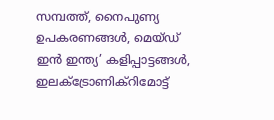സമ്പത്ത്, നൈപുണ്യ ഉപകരണങ്ങള്‍, മെയ്ഡ് ഇന്‍ ഇന്ത്യ’ കളിപ്പാട്ടങ്ങള്‍, ഇലക്ട്രോണിക്‌റിമോട്ട്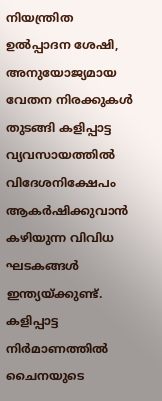നിയന്ത്രിത ഉല്‍പ്പാദന ശേഷി, അനുയോജ്യമായ വേതന നിരക്കുകള്‍ തുടങ്ങി കളിപ്പാട്ട വ്യവസായത്തില്‍ വിദേശനിക്ഷേപം ആകര്‍ഷിക്കുവാന്‍ കഴിയുന്ന വിവിധ ഘടകങ്ങള്‍ ഇന്ത്യയ്‌ക്കുണ്ട്. കളിപ്പാട്ട നിര്‍മാണത്തില്‍ ചൈനയുടെ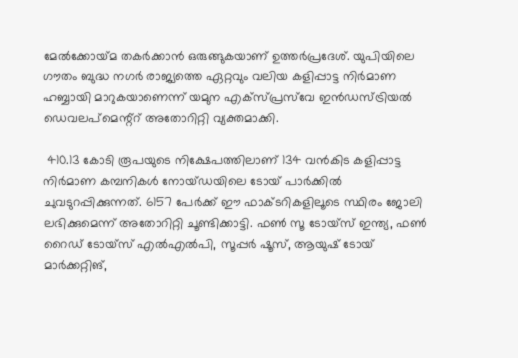മേല്‍ക്കോയ്‌മ തകര്‍ക്കാന്‍ ഒരുങ്ങുകയാണ് ഉത്തര്‍പ്രദേശ്. യുപിയിലെ ഗൗതം ബുദ്ധ നഗര്‍ രാജ്യത്തെ ഏറ്റവും വലിയ കളിപ്പാട്ട നിര്‍മാണ ഹബ്ബായി മാറുകയാണെന്ന് യമുന എക്‌സ്പ്രസ്‌വേ ഇന്‍ഡസ്ട്രിയല്‍ ഡെവലപ്‌മെന്റ്റ് അതോറിറ്റി വ്യക്തമാക്കി.

 410.13 കോടി രൂപയുടെ നിക്ഷേപത്തിലാണ് 134 വന്‍കിട കളിപ്പാട്ട നിര്‍മാണ കമ്പനികള്‍ നോയ്ഡയിലെ ടോയ് പാര്‍ക്കില്‍ ചുവടുറപ്പിക്കുന്നത്. 6157 പേര്‍ക്ക് ഈ ഫാക്ടറികളിലൂടെ സ്ഥിരം ജോലി ലഭിക്കുമെന്ന് അതോറിറ്റി ചൂണ്ടിക്കാട്ടി. ഫണ്‍ സൂ ടോയ്‌സ് ഇന്ത്യ, ഫണ്‍ റൈഡ് ടോയ്‌സ് എല്‍എല്‍പി, സൂപ്പര്‍ ഷൂസ്, ആയുഷ് ടോയ് മാര്‍ക്കറ്റിങ്,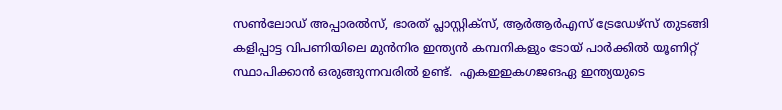സണ്‍ലോഡ് അപ്പാരല്‍സ്, ഭാരത് പ്ലാസ്റ്റിക്‌സ്, ആര്‍ആര്‍എസ് ട്രേഡേഴ്‌സ് തുടങ്ങി കളിപ്പാട്ട വിപണിയിലെ മുന്‍നിര ഇന്ത്യന്‍ കമ്പനികളും ടോയ് പാര്‍ക്കില്‍ യൂണിറ്റ് സ്ഥാപിക്കാന്‍ ഒരുങ്ങുന്നവരില്‍ ഉണ്ട്.  എകഇഇകഗജങഏ ഇന്ത്യയുടെ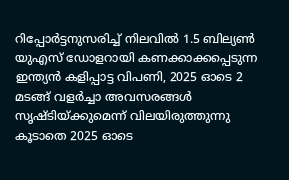റിപ്പോര്‍ട്ടനുസരിച്ച് നിലവില്‍ 1.5 ബില്യണ്‍ യുഎസ് ഡോളറായി കണക്കാക്കപ്പെടുന്ന ഇന്ത്യന്‍ കളിപ്പാട്ട വിപണി, 2025 ഓടെ 2 മടങ്ങ് വളര്‍ച്ചാ അവസരങ്ങള്‍ സൃഷ്ടിയ്‌ക്കുമെന്ന് വിലയിരുത്തുന്നു കൂടാതെ 2025 ഓടെ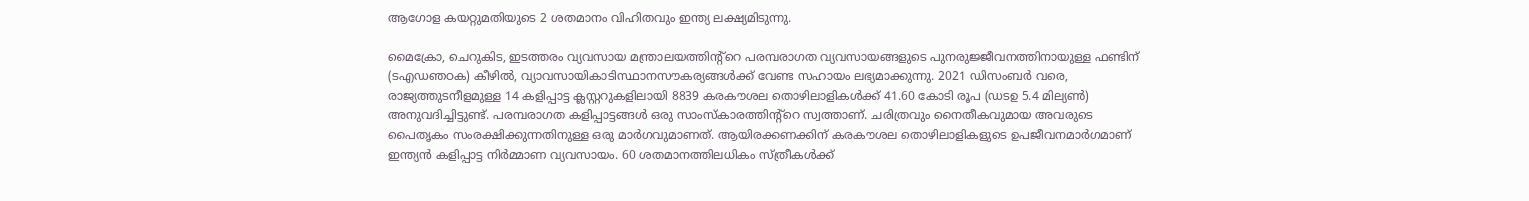ആഗോള കയറ്റുമതിയുടെ 2 ശതമാനം വിഹിതവും ഇന്ത്യ ലക്ഷ്യമിടുന്നു.

മൈക്രോ, ചെറുകിട, ഇടത്തരം വ്യവസായ മന്ത്രാലയത്തിന്റ്റെ പരമ്പരാഗത വ്യവസായങ്ങളുടെ പുനരുജ്ജീവനത്തിനായുള്ള ഫണ്ടിന് (ടഎഡഞഠക) കീഴില്‍, വ്യാവസായികാടിസ്ഥാനസൗകര്യങ്ങള്‍ക്ക് വേണ്ട സഹായം ലഭ്യമാക്കുന്നു. 2021 ഡിസംബര്‍ വരെ, രാജ്യത്തുടനീളമുള്ള 14 കളിപ്പാട്ട ക്ലസ്റ്ററുകളിലായി 8839 കരകൗശല തൊഴിലാളികള്‍ക്ക് 41.60 കോടി രൂപ (ഡടഉ 5.4 മില്യണ്‍) അനുവദിച്ചിട്ടുണ്ട്. പരമ്പരാഗത കളിപ്പാട്ടങ്ങള്‍ ഒരു സാംസ്‌കാരത്തിന്റ്റെ സ്വത്താണ്. ചരിത്രവും നൈതീകവുമായ അവരുടെ പൈതൃകം സംരക്ഷിക്കുന്നതിനുള്ള ഒരു മാര്‍ഗവുമാണത്. ആയിരക്കണക്കിന് കരകൗശല തൊഴിലാളികളുടെ ഉപജീവനമാര്‍ഗമാണ് ഇന്ത്യന്‍ കളിപ്പാട്ട നിര്‍മ്മാണ വ്യവസായം. 60 ശതമാനത്തിലധികം സ്ത്രീകള്‍ക്ക്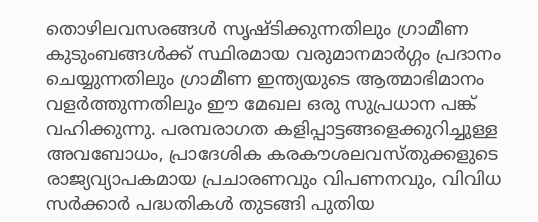തൊഴിലവസരങ്ങള്‍ സൃഷ്ടിക്കുന്നതിലും ഗ്രാമീണ കുടുംബങ്ങള്‍ക്ക് സ്ഥിരമായ വരുമാനമാര്‍ഗ്ഗം പ്രദാനം ചെയ്യുന്നതിലും ഗ്രാമീണ ഇന്ത്യയുടെ ആത്മാഭിമാനം വളര്‍ത്തുന്നതിലും ഈ മേഖല ഒരു സുപ്രധാന പങ്ക് വഹിക്കുന്നു. പരമ്പരാഗത കളിപ്പാട്ടങ്ങളെക്കുറിച്ചുള്ള അവബോധം, പ്രാദേശിക കരകൗശലവസ്തുക്കളുടെ രാജ്യവ്യാപകമായ പ്രചാരണവും വിപണനവും, വിവിധ സര്‍ക്കാര്‍ പദ്ധതികള്‍ തുടങ്ങി പുതിയ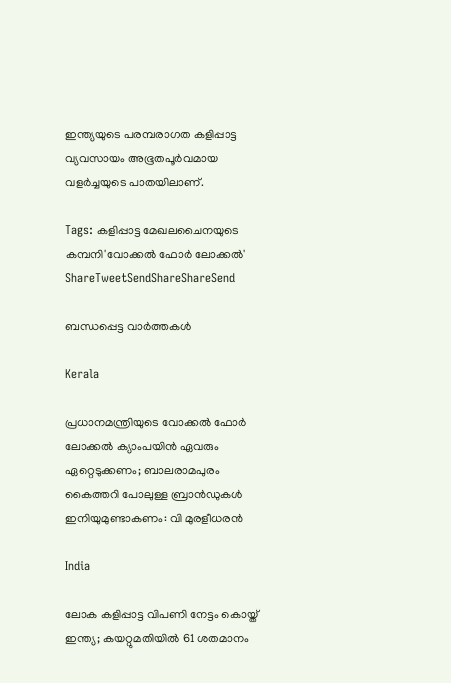ഇന്ത്യയുടെ പരമ്പരാഗത കളിപ്പാട്ട വ്യവസായം അഭൂതപൂര്‍വമായ വളര്‍ച്ചയുടെ പാതയിലാണ്.

Tags: കളിപ്പാട്ട മേഖലചൈനയുടെ കമ്പനി'വോക്കല്‍ ഫോര്‍ ലോക്കല്‍'
ShareTweetSendShareShareSend

ബന്ധപ്പെട്ട വാര്‍ത്തകള്‍

Kerala

പ്രധാനമന്ത്രിയുടെ വോക്കല്‍ ഫോര്‍ ലോക്കല്‍ ക്യാംപയിന്‍ ഏവരും ഏറ്റെടുക്കണം; ബാലരാമപുരം കൈത്തറി പോലുള്ള ബ്രാന്‍ഡുകള്‍ ഇനിയുമുണ്ടാകണം: വി മുരളീധരന്‍

India

ലോക കളിപ്പാട്ട വിപണി നേട്ടം കൊയ്ത് ഇന്ത്യ; കയറ്റുമതിയില്‍ 61 ശതമാനം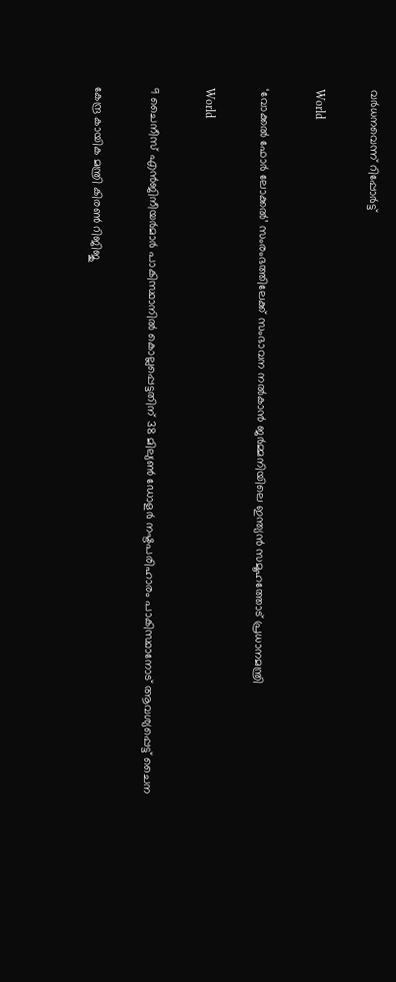വര്‍ധനവെന്ന് റിപ്പോര്‍ട്ട്

World

‘വോക്കല്‍ ഫോര്‍ ലോക്കല്‍’ സംരംഭത്തിലേക്ക് സംഭാവന നല്‍കാന്‍ ജര്‍മ്മനിയിലെ ഇന്ത്യന്‍ സമൂഹത്തോട് പ്രധാനമന്ത്രി

World

9 ചൈനീസ് എൻജിനീയർമാര്‍ പാകിസ്ഥാനില്‍ കൊല്ലപ്പെട്ടതിന് 38 മില്യൺ ഡോളർ നഷ്ടപരിഹാരം പാകിസ്ഥാനോട് ആവശ്യപ്പെട്ട് ചൈന

കേന്ദ്ര കായിക മന്ത്രി കിരണ്‍ റിജിജു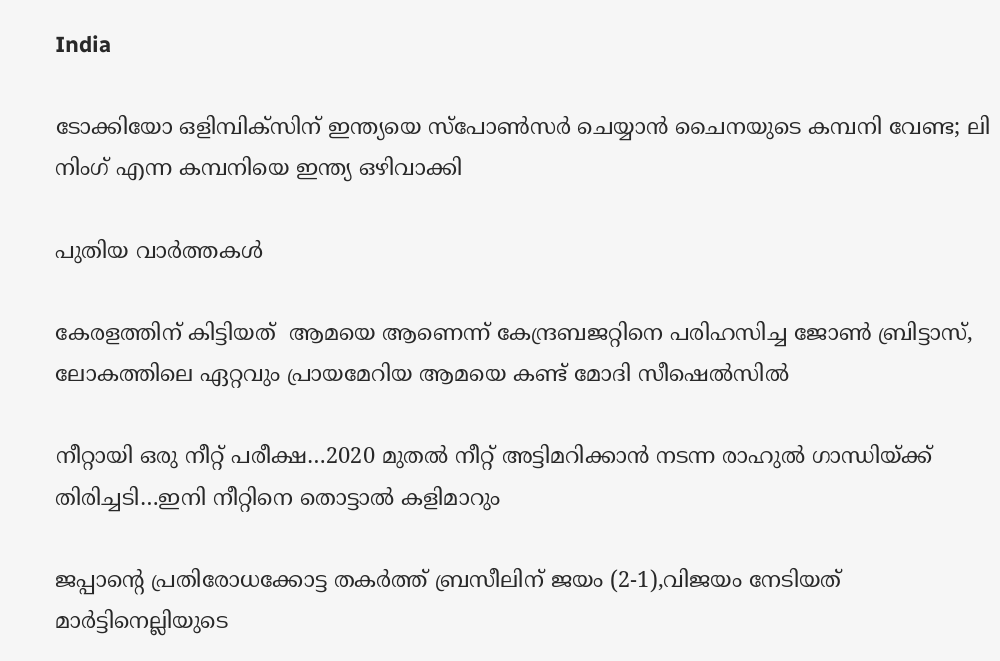India

ടോക്കിയോ ഒളിമ്പിക്‌സിന് ഇന്ത്യയെ സ്‌പോണ്‍സര്‍ ചെയ്യാന്‍ ചൈനയുടെ കമ്പനി വേണ്ട; ലി നിംഗ് എന്ന കമ്പനിയെ ഇന്ത്യ ഒഴിവാക്കി

പുതിയ വാര്‍ത്തകള്‍

കേരളത്തിന് കിട്ടിയത്  ആമയെ ആണെന്ന് കേന്ദ്രബജറ്റിനെ പരിഹസിച്ച ജോണ്‍ ബ്രിട്ടാസ്, ലോകത്തിലെ ഏറ്റവും പ്രായമേറിയ ആമയെ കണ്ട് മോദി സീഷെല്‍സില്‍

നീറ്റായി ഒരു നീറ്റ് പരീക്ഷ…2020 മുതല്‍ നീറ്റ് അട്ടിമറിക്കാന്‍ നടന്ന രാഹുല്‍ ഗാന്ധിയ്‌ക്ക് തിരിച്ചടി…ഇനി നീറ്റിനെ തൊട്ടാല്‍ കളിമാറും

ജപ്പാന്റെ പ്രതിരോധക്കോട്ട തകര്‍ത്ത് ബ്രസീലിന് ജയം (2-1),വിജയം നേടിയത് മാര്‍ട്ടിനെല്ലിയുടെ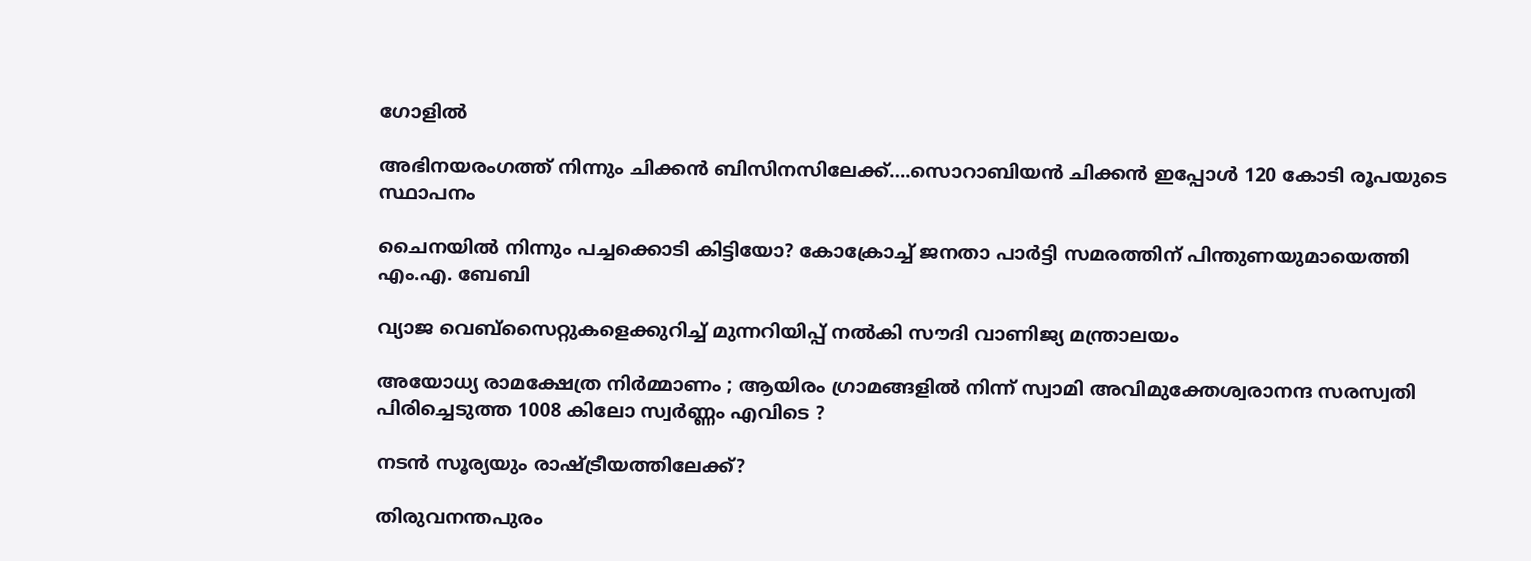ഗോളില്‍

അഭിനയരംഗത്ത് നിന്നും ചിക്കന്‍ ബിസിനസിലേക്ക്….സൊറാബിയന്‍ ചിക്കന്‍ ഇപ്പോള്‍ 120 കോടി രൂപയുടെ സ്ഥാപനം

ചൈനയില്‍ നിന്നും പച്ചക്കൊടി കിട്ടിയോ? കോക്രോച്ച് ജനതാ പാര്‍ട്ടി സമരത്തിന് പിന്തുണയുമായെത്തി എം.എ. ബേബി

വ്യാജ വെബ്സൈറ്റുകളെക്കുറിച്ച് മുന്നറിയിപ്പ് നൽകി സൗദി വാണിജ്യ മന്ത്രാലയം

അയോധ്യ രാമക്ഷേത്ര നിർമ്മാണം ; ആയിരം ഗ്രാമങ്ങളിൽ നിന്ന് സ്വാമി അവിമുക്തേശ്വരാനന്ദ സരസ്വതി പിരിച്ചെടുത്ത 1008 കിലോ സ്വർണ്ണം എവിടെ ?

നടന്‍ സൂര്യയും രാഷ്‌ട്രീയത്തിലേക്ക്?

തിരുവനന്തപുരം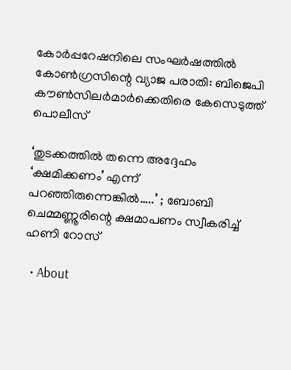കോര്‍പ്പറേഷനിലെ സംഘര്‍ഷത്തില്‍ കോണ്‍ഗ്രസിന്റെ വ്യാജ പരാതി: ബിജെപി കൗണ്‍സിലര്‍മാര്‍ക്കെതിരെ കേസെടുത്ത് പൊലീസ്

‘തുടക്കത്തിൽ തന്നെ അദ്ദേഹം ‘ക്ഷമിക്കണം’ എന്ന് പറഞ്ഞിരുന്നെങ്കിൽ…..’ ; ബോബി ചെമ്മണ്ണൂരിന്റെ ക്ഷമാപണം സ്വീകരിച്ച് ഹണി റോസ്

  • About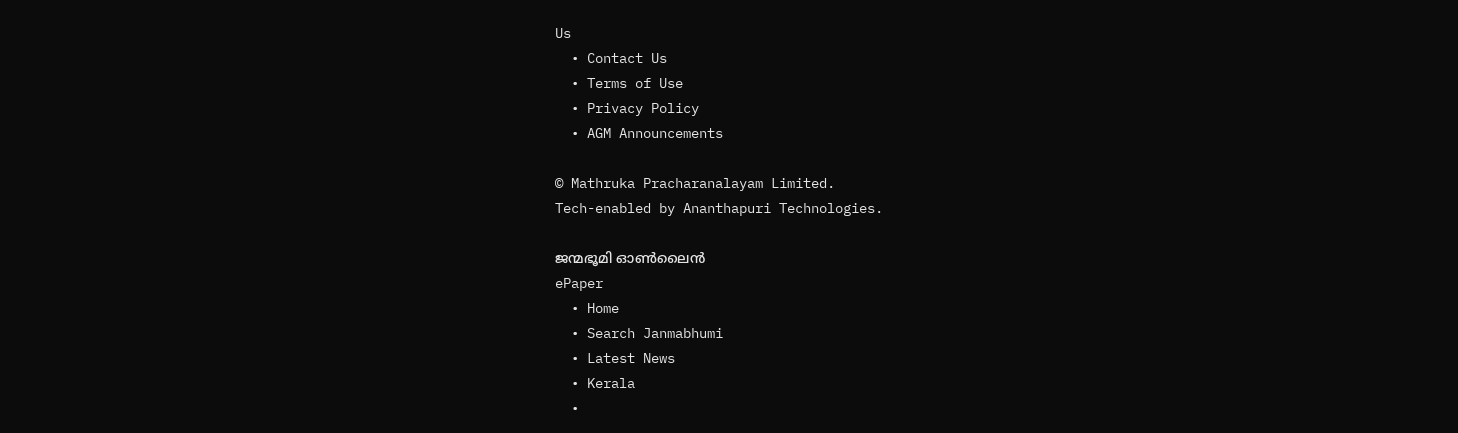Us
  • Contact Us
  • Terms of Use
  • Privacy Policy
  • AGM Announcements

© Mathruka Pracharanalayam Limited.
Tech-enabled by Ananthapuri Technologies.

ജന്മഭൂമി ഓണ്‍ലൈന്‍
ePaper
  • Home
  • Search Janmabhumi
  • Latest News
  • Kerala
  •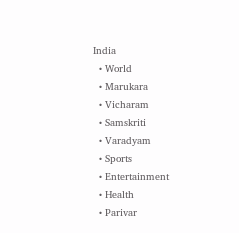India
  • World
  • Marukara
  • Vicharam
  • Samskriti
  • Varadyam
  • Sports
  • Entertainment
  • Health
  • Parivar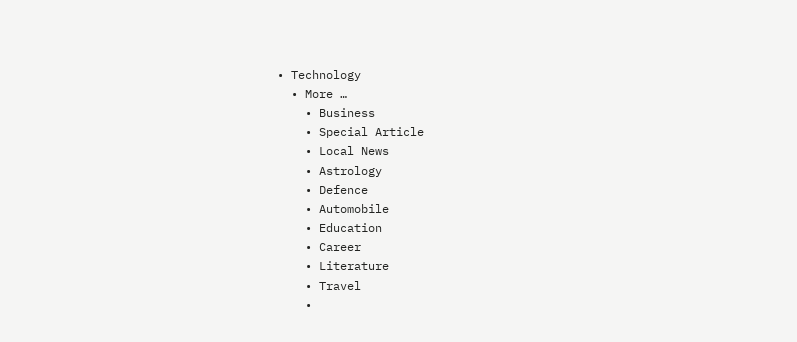• Technology
  • More …
    • Business
    • Special Article
    • Local News
    • Astrology
    • Defence
    • Automobile
    • Education
    • Career
    • Literature
    • Travel
    •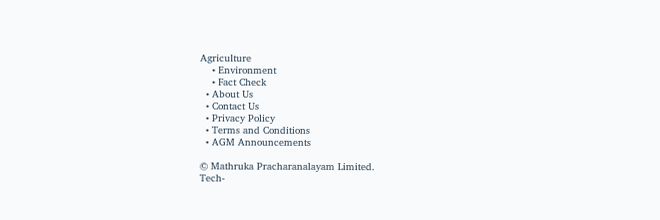Agriculture
    • Environment
    • Fact Check
  • About Us
  • Contact Us
  • Privacy Policy
  • Terms and Conditions
  • AGM Announcements

© Mathruka Pracharanalayam Limited.
Tech-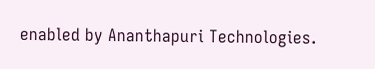enabled by Ananthapuri Technologies.